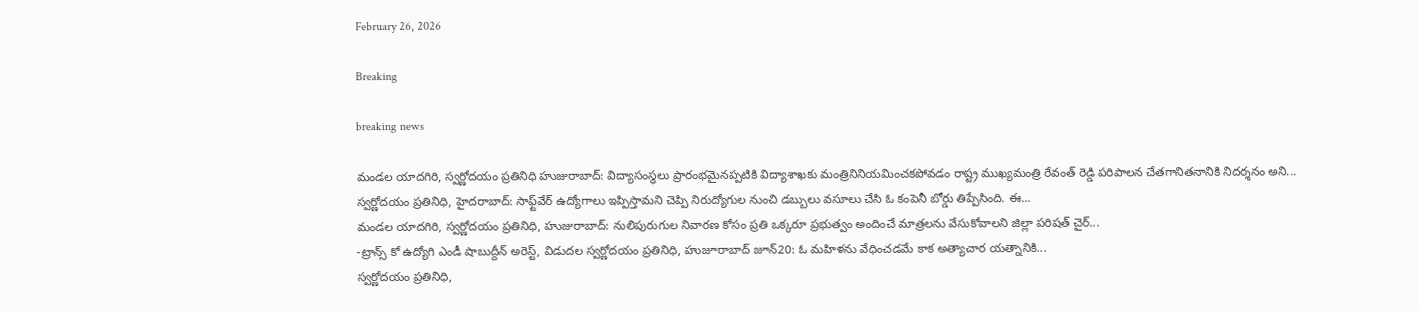February 26, 2026

Breaking

breaking news

మండల యాదగిరి, స్వర్ణోదయం ప్రతినిధి హుజురాబాద్: విద్యాసంస్థలు ప్రారంభమైనప్పటికి విద్యాశాఖకు మంత్రినినియమించకపోవడం రాష్ట్ర ముఖ్యమంత్రి రేవంత్ రెడ్డి పరిపాలన చేతగానితనానికి నిదర్శనం అని...
స్వర్ణోదయం ప్రతినిధి, హైదరాబాద్: సాఫ్ట్‌వేర్ ఉద్యోగాలు ఇప్పిస్తామని చెప్పి నిరుద్యోగుల నుంచి డబ్బులు వసూలు చేసి ఓ కంపెనీ బోర్డు తిప్పేసింది. ఈ...
మండల యాదగిరి, స్వర్ణోదయం ప్రతినిధి, హుజురాబాద్: నులిపురుగుల నివారణ కోసం ప్రతి ఒక్కరూ ప్రభుత్వం అందించే మాత్రలను వేసుకోవాలని జిల్లా పరిషత్ చైర్...
-ట్రాన్స్ కో ఉద్యోగి ఎండీ షాబుద్దీన్ అరెస్ట్, విడుదల స్వర్ణోదయం ప్రతినిధి, హుజూరాబాద్ జూన్20: ఓ మహిళను వేధించడమే కాక అత్యాచార యత్నానికి...
స్వర్ణోదయం ప్రతినిధి,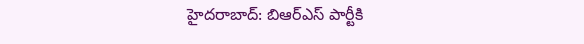హైదరాబాద్: బిఆర్ఎస్ పార్టీకి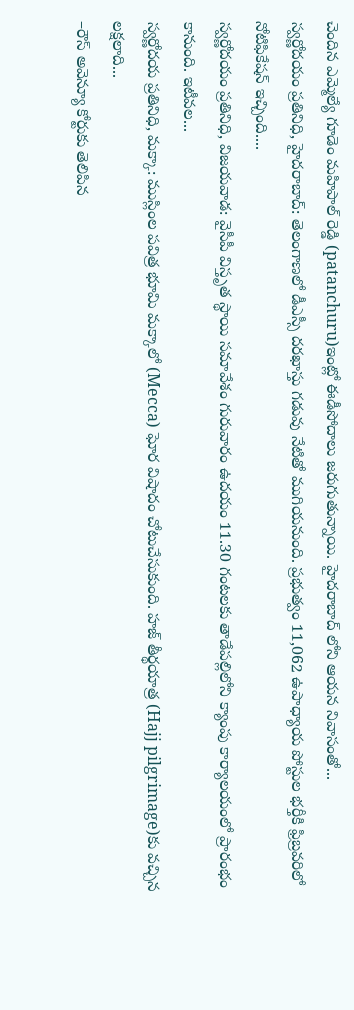చెందిన ఎమ్మెల్యే గూడెం మహిపాల్ రెడ్డి (patanchuru)ఇంట్లో ఈడీసోదాలు జరుగుతున్నాయి. హైదరాబాద్ లోని ఆయన నివాసంతో...
స్వర్ణోదయం ప్రతినిధి, హైదరాబాద్: తెలంగాణలో డీఎస్సీ దరఖాస్తు గడువు నేటితో ముగియనుంది. ప్రభుత్వం 11,062 ఉపాధ్యాయ పోస్టుల భర్తీకి ఫ్రిబ్రవరిలో నోటిఫికేషన్ ఇచ్చింది....
స్వర్ణోదయం ప్రతినిధి, విజయవాడ: వైసీపీ విస్తృత స్థాయి సమావేశం గురువారం ఉదయం 11.30 గంటలకు తాడేపల్లిలోని క్యాంపు కార్యాలయంలో ప్రారంభం కానుంది. ఇటీవల...
స్వర్ణోదయ ప్రతినిధి, మక్కా: ముస్లింల పవిత్ర భూమి మక్కాలో (Mecca) ఘోర విషాదం చోటుచేసుకుంది. హజ్ తీర్థయాత్ర (Hajj pilgrimage)కు వచ్చిన లక్షలాది...
–రౌస్ అవెన్యూ కోర్టుకు తెలిపిన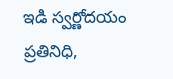ఇడి స్వర్ణోదయం ప్రతినిధి,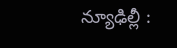న్యూఢిల్లీ :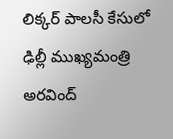లిక్కర్ పాలసీ కేసులో ఢిల్లీ ముఖ్యమంత్రి అరవింద్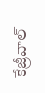కేజ్రీవాల్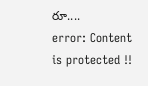రూ....
error: Content is protected !!